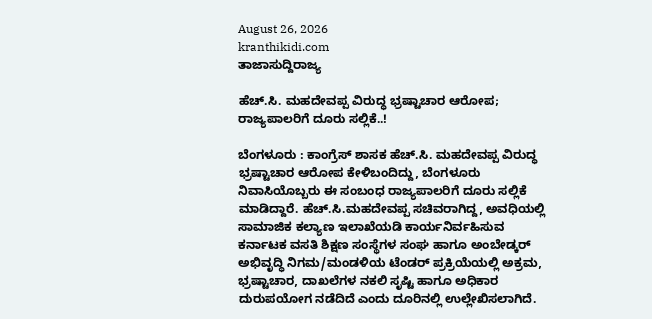August 26, 2026
kranthikidi.com
ತಾಜಾಸುದ್ದಿರಾಜ್ಯ

ಹೆಚ್.ಸಿ. ಮಹದೇವಪ್ಪ ವಿರುದ್ಧ ಭ್ರಷ್ಟಾಚಾರ ಆರೋಪ; ರಾಜ್ಯಪಾಲರಿಗೆ ದೂರು ಸಲ್ಲಿಕೆ..!

ಬೆಂಗಳೂರು : ಕಾಂಗ್ರೆಸ್ ಶಾಸಕ ಹೆಚ್‌.ಸಿ. ಮಹದೇವಪ್ಪ ವಿರುದ್ಧ ಭ್ರಷ್ಟಾಚಾರ ಆರೋಪ ಕೇಳಿಬಂದಿದ್ದು, ಬೆಂಗಳೂರು ನಿವಾಸಿಯೊಬ್ಬರು ಈ ಸಂಬಂಧ ರಾಜ್ಯಪಾಲರಿಗೆ ದೂರು ಸಲ್ಲಿಕೆ ಮಾಡಿದ್ದಾರೆ. ಹೆಚ್.ಸಿ.ಮಹದೇವಪ್ಪ ಸಚಿವರಾಗಿದ್ದ, ಅವಧಿಯಲ್ಲಿ ಸಾಮಾಜಿಕ ಕಲ್ಯಾಣ ಇಲಾಖೆಯಡಿ ಕಾರ್ಯನಿರ್ವಹಿಸುವ ಕರ್ನಾಟಕ ವಸತಿ ಶಿಕ್ಷಣ ಸಂಸ್ಥೆಗಳ ಸಂಘ ಹಾಗೂ ಅಂಬೇಡ್ಕರ್ ಅಭಿವೃದ್ಧಿ ನಿಗಮ/ಮಂಡಳಿಯ ಟೆಂಡರ್ ಪ್ರಕ್ರಿಯೆಯಲ್ಲಿ ಅಕ್ರಮ, ಭ್ರಷ್ಟಾಚಾರ, ದಾಖಲೆಗಳ ನಕಲಿ ಸೃಷ್ಟಿ ಹಾಗೂ ಅಧಿಕಾರ ದುರುಪಯೋಗ ನಡೆದಿದೆ ಎಂದು ದೂರಿನಲ್ಲಿ ಉಲ್ಲೇಖಿಸಲಾಗಿದೆ.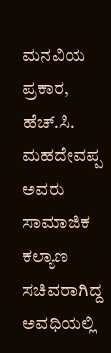ಮನವಿಯ ಪ್ರಕಾರ, ಹೆಚ್.ಸಿ. ಮಹದೇವಪ್ಪ ಅವರು ಸಾಮಾಜಿಕ ಕಲ್ಯಾಣ ಸಚಿವರಾಗಿದ್ದ ಅವಧಿಯಲ್ಲಿ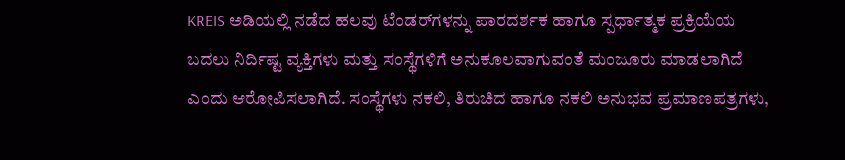KREIS ಅಡಿಯಲ್ಲಿ ನಡೆದ ಹಲವು ಟೆಂಡರ್‌ಗಳನ್ನು ಪಾರದರ್ಶಕ ಹಾಗೂ ಸ್ಪರ್ಧಾತ್ಮಕ ಪ್ರಕ್ರಿಯೆಯ ಬದಲು ನಿರ್ದಿಷ್ಟ ವ್ಯಕ್ತಿಗಳು ಮತ್ತು ಸಂಸ್ಥೆಗಳಿಗೆ ಅನುಕೂಲವಾಗುವಂತೆ ಮಂಜೂರು ಮಾಡಲಾಗಿದೆ ಎಂದು ಆರೋಪಿಸಲಾಗಿದೆ. ಸಂಸ್ಥೆಗಳು ನಕಲಿ, ತಿರುಚಿದ ಹಾಗೂ ನಕಲಿ ಅನುಭವ ಪ್ರಮಾಣಪತ್ರಗಳು,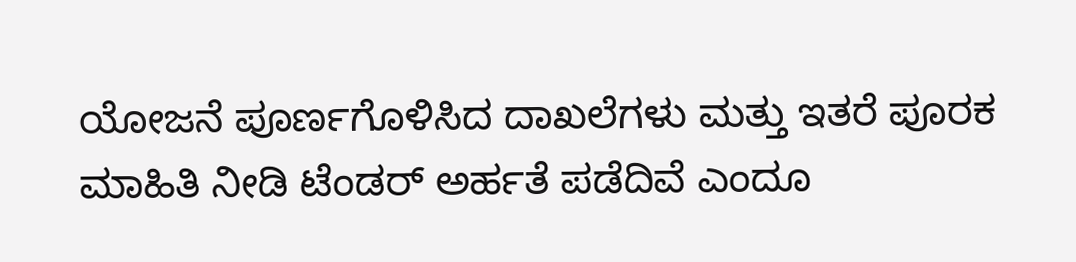ಯೋಜನೆ ಪೂರ್ಣಗೊಳಿಸಿದ ದಾಖಲೆಗಳು ಮತ್ತು ಇತರೆ ಪೂರಕ ಮಾಹಿತಿ ನೀಡಿ ಟೆಂಡರ್ ಅರ್ಹತೆ ಪಡೆದಿವೆ ಎಂದೂ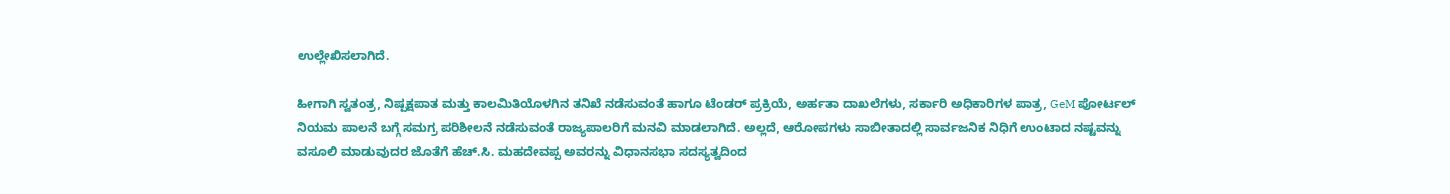ಉಲ್ಲೇಖಿಸಲಾಗಿದೆ.

ಹೀಗಾಗಿ ಸ್ವತಂತ್ರ, ನಿಷ್ಪಕ್ಷಪಾತ ಮತ್ತು ಕಾಲಮಿತಿಯೊಳಗಿನ ತನಿಖೆ ನಡೆಸುವಂತೆ ಹಾಗೂ ಟೆಂಡರ್ ಪ್ರಕ್ರಿಯೆ, ಅರ್ಹತಾ ದಾಖಲೆಗಳು, ಸರ್ಕಾರಿ ಅಧಿಕಾರಿಗಳ ಪಾತ್ರ, GeM ಪೋರ್ಟಲ್ ನಿಯಮ ಪಾಲನೆ ಬಗ್ಗೆ ಸಮಗ್ರ ಪರಿಶೀಲನೆ ನಡೆಸುವಂತೆ ರಾಜ್ಯಪಾಲರಿಗೆ ಮನವಿ ಮಾಡಲಾಗಿದೆ. ಅಲ್ಲದೆ, ಆರೋಪಗಳು ಸಾಬೀತಾದಲ್ಲಿ ಸಾರ್ವಜನಿಕ ನಿಧಿಗೆ ಉಂಟಾದ ನಷ್ಟವನ್ನು ವಸೂಲಿ ಮಾಡುವುದರ ಜೊತೆಗೆ ಹೆಚ್.ಸಿ. ಮಹದೇವಪ್ಪ ಅವರನ್ನು ವಿಧಾನಸಭಾ ಸದಸ್ಯತ್ವದಿಂದ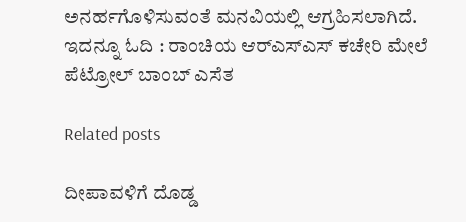ಅನರ್ಹಗೊಳಿಸುವಂತೆ ಮನವಿಯಲ್ಲಿ ಆಗ್ರಹಿಸಲಾಗಿದೆ. ಇದನ್ನೂ ಓದಿ : ರಾಂಚಿಯ ಆರ್‌ಎಸ್‌ಎಸ್‌ ಕಚೇರಿ ಮೇಲೆ ಪೆಟ್ರೋಲ್ ಬಾಂಬ್ ಎಸೆತ

Related posts

ದೀಪಾವಳಿಗೆ ದೊಡ್ಡ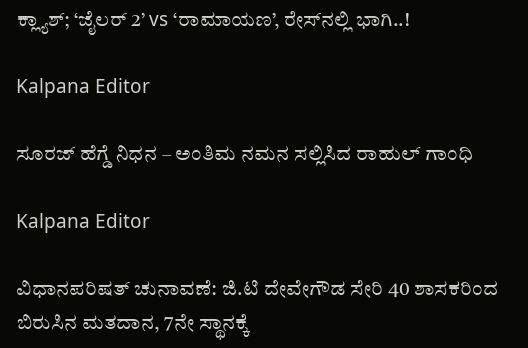ಕ್ಲ್ಯಾಶ್; ‘ಜೈಲರ್ 2’ vs ‘ರಾಮಾಯಣ’, ರೇಸ್‌ನಲ್ಲಿ ಭಾಗಿ..!

Kalpana Editor

ಸೂರಜ್‌ ಹೆಗ್ಡೆ ನಿಧನ – ಅಂತಿಮ ನಮನ ಸಲ್ಲಿಸಿದ ರಾಹುಲ್‌ ಗಾಂಧಿ

Kalpana Editor

ವಿಧಾನಪರಿಷತ್‌ ಚುನಾವಣೆ: ಜಿ.ಟಿ ದೇವೇಗೌಡ ಸೇರಿ 40 ಶಾಸಕರಿಂದ ಬಿರುಸಿನ ಮತದಾನ, 7ನೇ ಸ್ಥಾನಕ್ಕೆ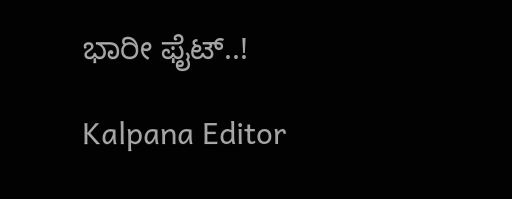ಭಾರೀ ಫೈಟ್..!

Kalpana Editor